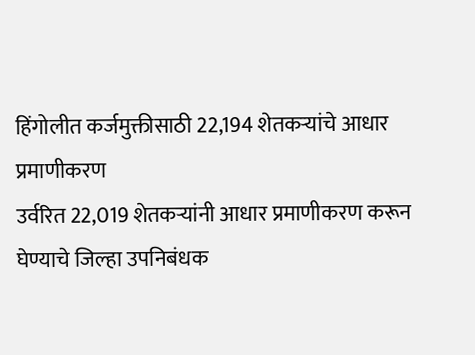हिंगोलीत कर्जमुक्तीसाठी 22,194 शेतकऱ्यांचे आधार प्रमाणीकरण
उर्वरित 22,019 शेतकऱ्यांनी आधार प्रमाणीकरण करून घेण्याचे जिल्हा उपनिबंधक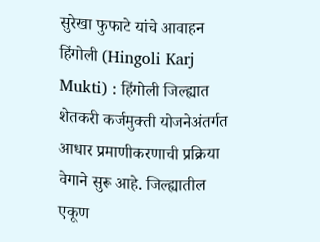सुरेखा फुफाटे यांचे आवाहन
हिंगोली (Hingoli Karj Mukti) : हिंगोली जिल्ह्यात शेतकरी कर्जमुक्ती योजनेअंतर्गत आधार प्रमाणीकरणाची प्रक्रिया वेगाने सुरू आहे. जिल्ह्यातील एकूण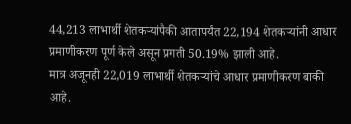44,213 लाभार्थी शेतकऱ्यांपैकी आतापर्यंत 22,194 शेतकऱ्यांनी आधार प्रमाणीकरण पूर्ण केले असून प्रगती 50.19% झाली आहे.
मात्र अजूनही 22,019 लाभार्थी शेतकऱ्यांचे आधार प्रमाणीकरण बाकी आहे.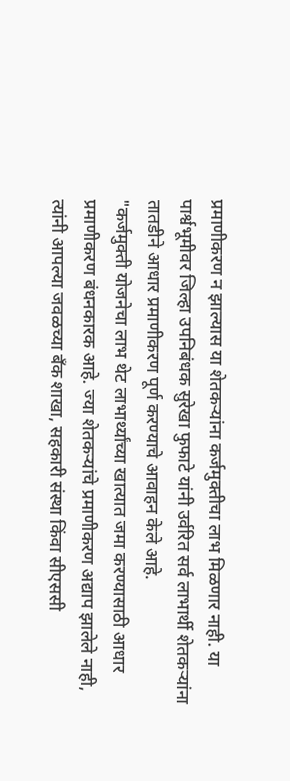प्रमाणीकरण न झाल्यास या शेतकऱ्यांना कर्जमुक्तीचा लाभ मिळणार नाही. या पार्श्वभूमीवर जिल्हा उपनिबंधक सुरेखा फुफाटे यांनी उर्वरित सर्व लाभार्थी शेतकऱ्यांना तातडीने आधार प्रमाणीकरण पूर्ण करण्याचे आवाहन केले आहे.
"कर्जमुक्ती योजनेचा लाभ थेट लाभार्थ्यांच्या खात्यात जमा करण्यासाठी आधार प्रमाणीकरण बंधनकारक आहे. ज्या शेतकऱ्यांचे प्रमाणीकरण अद्याप झालेले नाही, त्यांनी आपल्या जवळच्या बँक शाखा, सहकारी संस्था किंवा सीएससी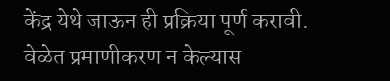केंद्र येथे जाऊन ही प्रक्रिया पूर्ण करावी. वेळेत प्रमाणीकरण न केल्यास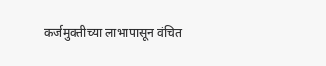कर्जमुक्तीच्या लाभापासून वंचित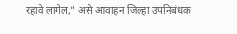रहावे लागेल," असे आवाहन जिल्हा उपनिबंधक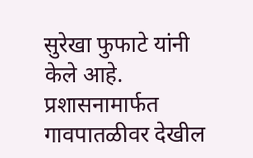सुरेखा फुफाटे यांनी केले आहे.
प्रशासनामार्फत गावपातळीवर देखील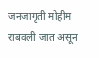जनजागृती मोहीम राबवली जात असून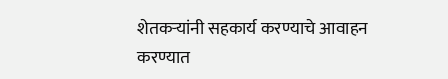शेतकऱ्यांनी सहकार्य करण्याचे आवाहन करण्यात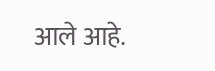आले आहे.